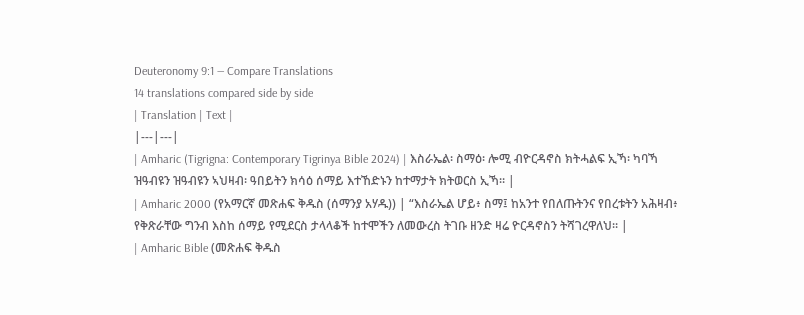Deuteronomy 9:1 — Compare Translations
14 translations compared side by side
| Translation | Text |
|---|---|
| Amharic (Tigrigna: Contemporary Tigrinya Bible 2024) | እስራኤል፡ ስማዕ፡ ሎሚ ብዮርዳኖስ ክትሓልፍ ኢኻ፡ ካባኻ ዝዓብዩን ዝዓብዩን ኣህዛብ፡ ዓበይትን ክሳዕ ሰማይ እተኸድኑን ከተማታት ክትወርስ ኢኻ። |
| Amharic 2000 (የአማርኛ መጽሐፍ ቅዱስ (ሰማንያ አሃዱ)) | “እስራኤል ሆይ፥ ስማ፤ ከአንተ የበለጡትንና የበረቱትን አሕዛብ፥ የቅጽራቸው ግንብ እስከ ሰማይ የሚደርስ ታላላቆች ከተሞችን ለመውረስ ትገቡ ዘንድ ዛሬ ዮርዳኖስን ትሻገረዋለህ። |
| Amharic Bible (መጽሐፍ ቅዱስ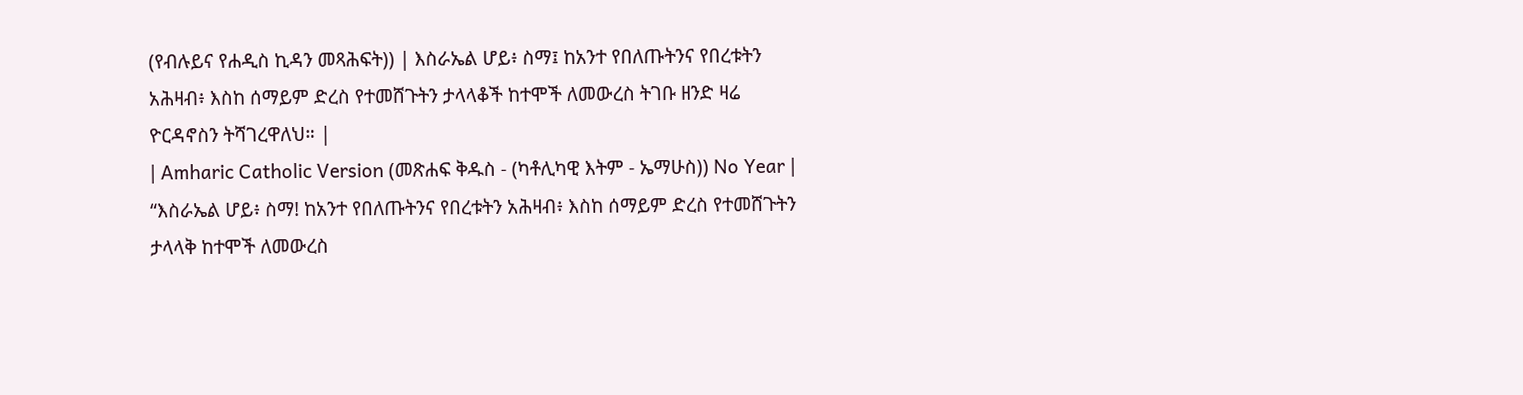(የብሉይና የሐዲስ ኪዳን መጻሕፍት)) | እስራኤል ሆይ፥ ስማ፤ ከአንተ የበለጡትንና የበረቱትን አሕዛብ፥ እስከ ሰማይም ድረስ የተመሸጉትን ታላላቆች ከተሞች ለመውረስ ትገቡ ዘንድ ዛሬ ዮርዳኖስን ትሻገረዋለህ። |
| Amharic Catholic Version (መጽሐፍ ቅዱስ - (ካቶሊካዊ እትም - ኤማሁስ)) No Year | “እስራኤል ሆይ፥ ስማ! ከአንተ የበለጡትንና የበረቱትን አሕዛብ፥ እስከ ሰማይም ድረስ የተመሸጉትን ታላላቅ ከተሞች ለመውረስ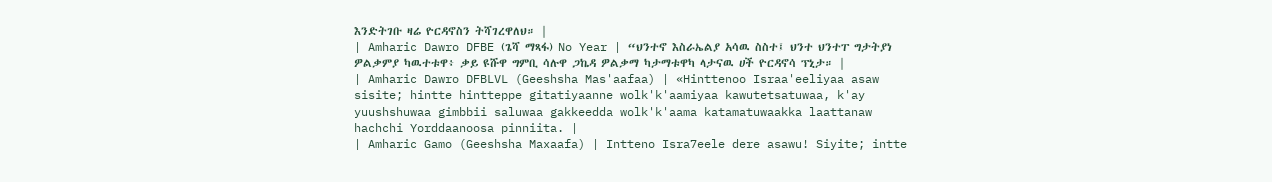እንድትገቡ ዛሬ ዮርዳኖስን ትሻገረዋለህ። |
| Amharic Dawro DFBE (ጌሻ ማጻፋ) No Year | “ህንተኖ እስራኤልያ አሳዉ ስስተ፤ ህንተ ህንተፐ ግታትያነ ዎልቃምያ ካዉተቱዋ፥ ቃይ ዩሹዋ ግምቢ ሳሉዋ ጋኬዳ ዎልቃማ ካታማቱዋካ ላታናዉ ሀች ዮርዳኖሳ ፕኒታ። |
| Amharic Dawro DFBLVL (Geeshsha Mas'aafaa) | «Hinttenoo Israa'eeliyaa asaw sisite; hintte hintteppe gitatiyaanne wolk'k'aamiyaa kawutetsatuwaa, k'ay yuushshuwaa gimbbii saluwaa gakkeedda wolk'k'aama katamatuwaakka laattanaw hachchi Yorddaanoosa pinniita. |
| Amharic Gamo (Geeshsha Maxaafa) | Intteno Isra7eele dere asawu! Siyite; intte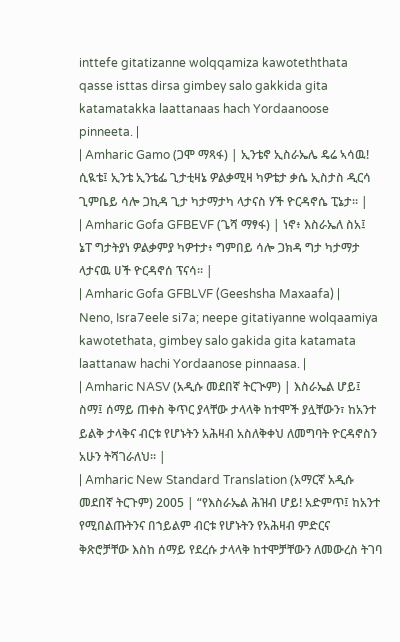inttefe gitatizanne wolqqamiza kawoteththata qasse isttas dirsa gimbey salo gakkida gita katamatakka laattanaas hach Yordaanoose pinneeta. |
| Amharic Gamo (ጋሞ ማጻፋ) | ኢንቴኖ ኢስራኤሌ ዴሬ ኣሳዉ! ሲዪቴ፤ ኢንቴ ኢንቴፌ ጊታቲዛኔ ዎልቃሚዛ ካዎቴታ ቃሴ ኢስታስ ዲርሳ ጊምቤይ ሳሎ ጋኪዳ ጊታ ካታማታካ ላታናስ ሃች ዮርዳኖሴ ፒኔታ። |
| Amharic Gofa GFBEVF (ጌሻ ማፃፋ) | ነኖ፥ እስራኤለ ስአ፤ ኔፐ ግታትያነ ዎልቃምያ ካዎተታ፥ ግምበይ ሳሎ ጋክዳ ግታ ካታማታ ላታናዉ ሀች ዮርዳኖሰ ፕናሳ። |
| Amharic Gofa GFBLVF (Geeshsha Maxaafa) | Neno, Isra7eele si7a; neepe gitatiyanne wolqaamiya kawotethata, gimbey salo gakida gita katamata laattanaw hachi Yordaanose pinnaasa. |
| Amharic NASV (አዲሱ መደበኛ ትርጒም) | እስራኤል ሆይ፤ ስማ፤ ሰማይ ጠቀስ ቅጥር ያላቸው ታላላቅ ከተሞች ያሏቸውን፣ ከአንተ ይልቅ ታላቅና ብርቱ የሆኑትን አሕዛብ አስለቅቀህ ለመግባት ዮርዳኖስን አሁን ትሻገራለህ። |
| Amharic New Standard Translation (አማርኛ አዲሱ መደበኛ ትርጉም) 2005 | “የእስራኤል ሕዝብ ሆይ! አድምጥ፤ ከአንተ የሚበልጡትንና በኀይልም ብርቱ የሆኑትን የአሕዛብ ምድርና ቅጽሮቻቸው እስከ ሰማይ የደረሱ ታላላቅ ከተሞቻቸውን ለመውረስ ትገባ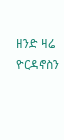ዘንድ ዛሬ ዮርዳኖስን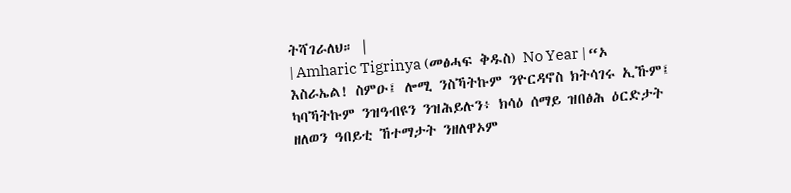ትሻገራለህ። |
| Amharic Tigrinya (መፅሓፍ ቅዱስ) No Year | “ኦ እስራኤል! ስምዑ፤ ሎሚ ንስኻትኩም ንዮርዳኖስ ክትሳገሩ ኢኹም፤ ካባኻትኩም ንዝዓብዩን ንዝሕይሉን፥ ክሳዕ ሰማይ ዝበፅሕ ዕርድታት ዘለወን ዓበይቲ ኸተማታት ንዘለዋኦም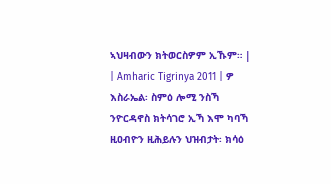ኣህዛብውን ክትወርስዎም ኢኹም። |
| Amharic Tigrinya 2011 | ዎ እስራኤል፡ ስምዕ ሎሚ ንስኻ ንዮርዳኖስ ክትሳገሮ ኢኻ እሞ ካባኻ ዚዐብዮን ዚሕይሉን ህዝብታት፡ ክሳዕ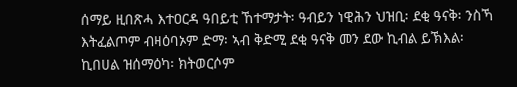ሰማይ ዚበጽሓ እተዐርዳ ዓበይቲ ኸተማታት፡ ዓብይን ነዊሕን ህዝቢ፡ ደቂ ዓናቅ፡ ንስኻ እትፈልጦም ብዛዕባኦም ድማ፡ ኣብ ቅድሚ ደቂ ዓናቅ መን ደው ኪብል ይኽእል፡ ኪበሀል ዝሰማዕካ፡ ክትወርሶም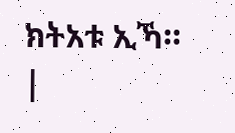ክትአቱ ኢኻ። |